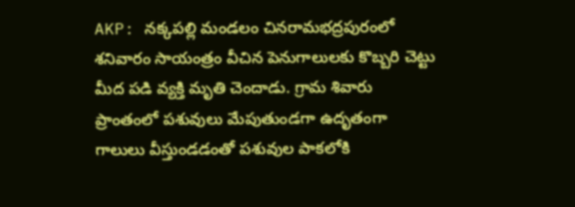AKP: నక్కపల్లి మండలం చినరామభద్రపురంలో శనివారం సాయంత్రం వీచిన పెనుగాలులకు కొబ్బరి చెట్టు మీద పడి వ్యక్తి మృతి చెందాడు. గ్రామ శివారు ప్రాంతంలో పశువులు మేపుతుండగా ఉదృతంగా గాలులు వీస్తుండడంతో పశువుల పాకలోకి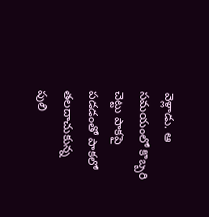వెళ్లాడు. ఆ సమయంలో కొబ్బరి చెట్టు పాకపై పడడంతో పాకలో తలదాచుకున్న పులి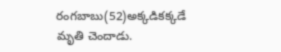రంగబాబు(52)అక్కడికక్కడే మృతి చెందాడు.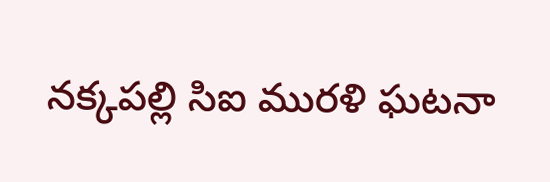నక్కపల్లి సిఐ మురళి ఘటనా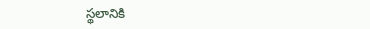స్థలానికి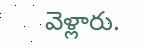వెళ్లారు.